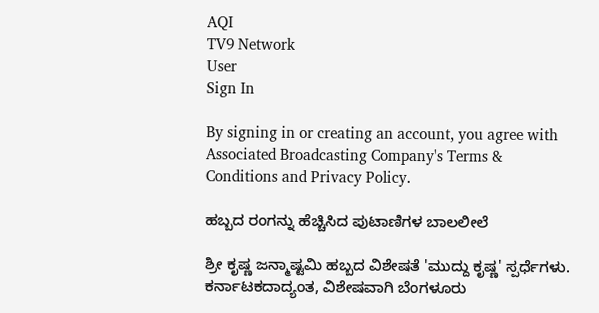AQI
TV9 Network
User
Sign In

By signing in or creating an account, you agree with Associated Broadcasting Company's Terms & Conditions and Privacy Policy.

ಹಬ್ಬದ ರಂಗನ್ನು ಹೆಚ್ಚಿಸಿದ ಪುಟಾಣಿಗಳ ಬಾಲಲೀಲೆ

ಶ್ರೀ ಕೃಷ್ಣ ಜನ್ಮಾಷ್ಟಮಿ ಹಬ್ಬದ ವಿಶೇಷತೆ 'ಮುದ್ದು ಕೃಷ್ಣ' ಸ್ಪರ್ಧೆಗಳು. ಕರ್ನಾಟಕದಾದ್ಯಂತ, ವಿಶೇಷವಾಗಿ ಬೆಂಗಳೂರು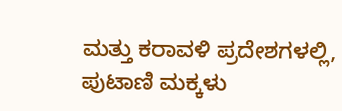ಮತ್ತು ಕರಾವಳಿ ಪ್ರದೇಶಗಳಲ್ಲಿ, ಪುಟಾಣಿ ಮಕ್ಕಳು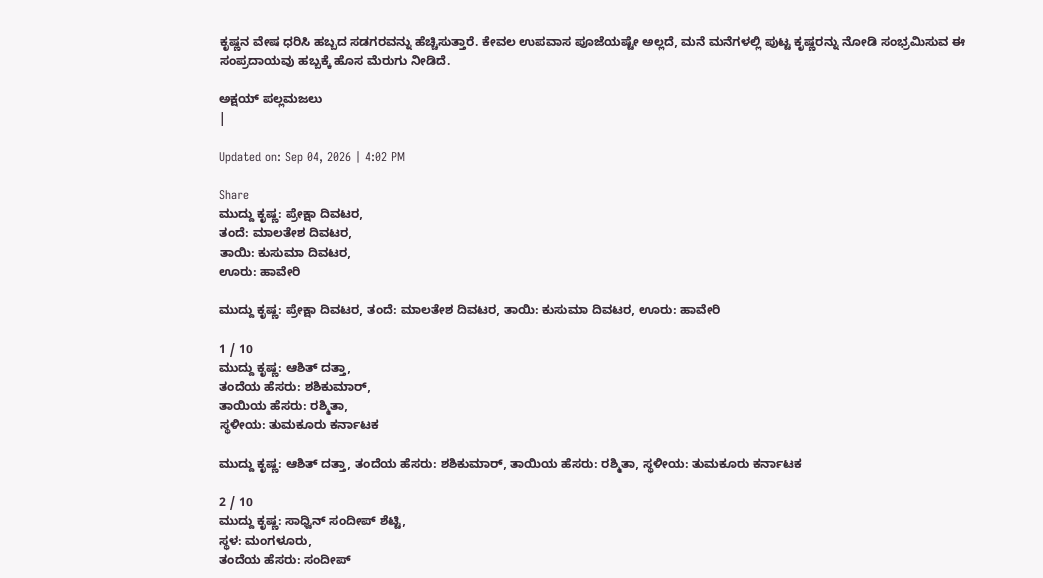ಕೃಷ್ಣನ ವೇಷ ಧರಿಸಿ ಹಬ್ಬದ ಸಡಗರವನ್ನು ಹೆಚ್ಚಿಸುತ್ತಾರೆ. ಕೇವಲ ಉಪವಾಸ ಪೂಜೆಯಷ್ಟೇ ಅಲ್ಲದೆ, ಮನೆ ಮನೆಗಳಲ್ಲಿ ಪುಟ್ಟ ಕೃಷ್ಣರನ್ನು ನೋಡಿ ಸಂಭ್ರಮಿಸುವ ಈ ಸಂಪ್ರದಾಯವು ಹಬ್ಬಕ್ಕೆ ಹೊಸ ಮೆರುಗು ನೀಡಿದೆ.

ಅಕ್ಷಯ್ ಪಲ್ಲಮಜಲು
|

Updated on: Sep 04, 2026 | 4:02 PM

Share
ಮುದ್ದು ಕೃಷ್ಣ: ಪ್ರೇಕ್ಷಾ ದಿವಟರ,
ತಂದೆ: ಮಾಲತೇಶ ದಿವಟರ,
ತಾಯಿ: ಕುಸುಮಾ ದಿವಟರ,
ಊರು: ಹಾವೇರಿ

ಮುದ್ದು ಕೃಷ್ಣ: ಪ್ರೇಕ್ಷಾ ದಿವಟರ, ತಂದೆ: ಮಾಲತೇಶ ದಿವಟರ, ತಾಯಿ: ಕುಸುಮಾ ದಿವಟರ, ಊರು: ಹಾವೇರಿ

1 / 10
ಮುದ್ದು ಕೃಷ್ಣ: ಆಶಿತ್ ದತ್ತಾ,
ತಂದೆಯ ಹೆಸರು: ಶಶಿಕುಮಾರ್,
ತಾಯಿಯ ಹೆಸರು: ರಶ್ಮಿತಾ,
ಸ್ಥಳೀಯ: ತುಮಕೂರು ಕರ್ನಾಟಕ

ಮುದ್ದು ಕೃಷ್ಣ: ಆಶಿತ್ ದತ್ತಾ, ತಂದೆಯ ಹೆಸರು: ಶಶಿಕುಮಾರ್, ತಾಯಿಯ ಹೆಸರು: ರಶ್ಮಿತಾ, ಸ್ಥಳೀಯ: ತುಮಕೂರು ಕರ್ನಾಟಕ

2 / 10
ಮುದ್ದು ಕೃಷ್ಣ: ಸಾಧ್ವಿನ್ ಸಂದೀಪ್ ಶೆಟ್ಟಿ,
ಸ್ಥಳ: ಮಂಗಳೂರು,
ತಂದೆಯ ಹೆಸರು: ಸಂದೀಪ್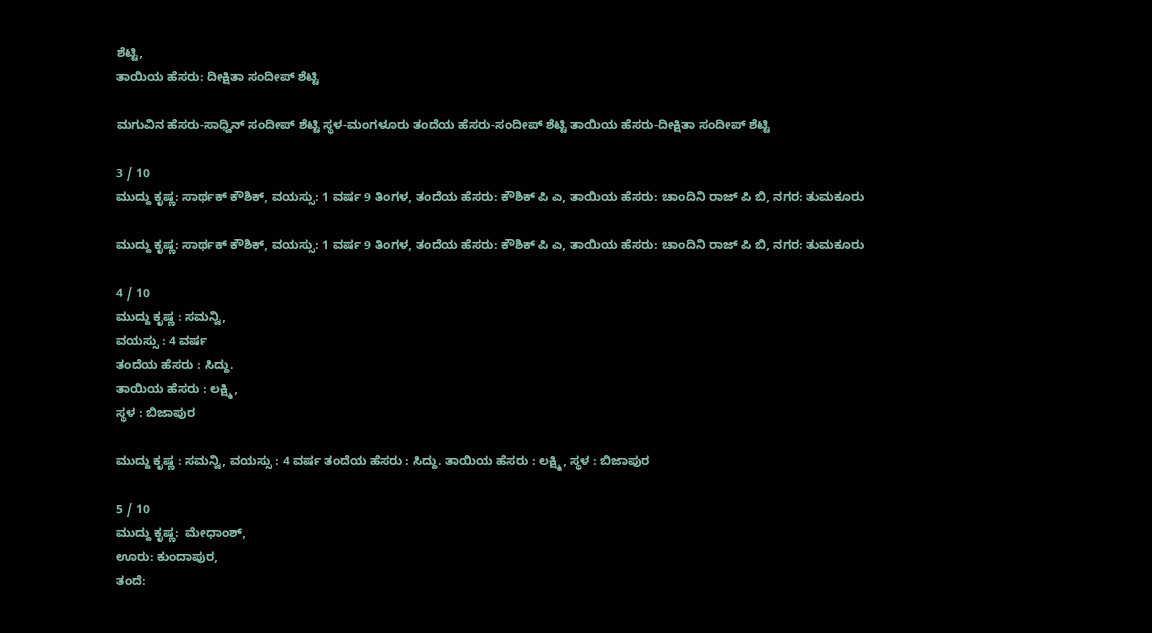ಶೆಟ್ಟಿ,
ತಾಯಿಯ ಹೆಸರು: ದೀಕ್ಷಿತಾ ಸಂದೀಪ್ ಶೆಟ್ಟಿ

ಮಗುವಿನ ಹೆಸರು-ಸಾಧ್ವಿನ್ ಸಂದೀಪ್ ಶೆಟ್ಟಿ ಸ್ಥಳ-ಮಂಗಳೂರು ತಂದೆಯ ಹೆಸರು-ಸಂದೀಪ್ ಶೆಟ್ಟಿ ತಾಯಿಯ ಹೆಸರು-ದೀಕ್ಷಿತಾ ಸಂದೀಪ್ ಶೆಟ್ಟಿ

3 / 10
ಮುದ್ದು ಕೃಷ್ಣ: ಸಾರ್ಥಕ್ ಕೌಶಿಕ್, ವಯಸ್ಸು: 1 ವರ್ಷ 9 ತಿಂಗಳ, ತಂದೆಯ ಹೆಸರು: ಕೌಶಿಕ್ ಪಿ ಎ, ತಾಯಿಯ ಹೆಸರು: ಚಾಂದಿನಿ ರಾಜ್ ಪಿ ಬಿ, ನಗರ: ತುಮಕೂರು

ಮುದ್ದು ಕೃಷ್ಣ: ಸಾರ್ಥಕ್ ಕೌಶಿಕ್, ವಯಸ್ಸು: 1 ವರ್ಷ 9 ತಿಂಗಳ, ತಂದೆಯ ಹೆಸರು: ಕೌಶಿಕ್ ಪಿ ಎ, ತಾಯಿಯ ಹೆಸರು: ಚಾಂದಿನಿ ರಾಜ್ ಪಿ ಬಿ, ನಗರ: ತುಮಕೂರು

4 / 10
ಮುದ್ದು ಕೃಷ್ಣ : ಸಮನ್ವಿ,
ವಯಸ್ಸು : 4 ವರ್ಷ
ತಂದೆಯ ಹೆಸರು : ಸಿದ್ದು.
ತಾಯಿಯ ಹೆಸರು : ಲಕ್ಷ್ಮಿ,
ಸ್ಥಳ : ಬಿಜಾಪುರ

ಮುದ್ದು ಕೃಷ್ಣ : ಸಮನ್ವಿ, ವಯಸ್ಸು : 4 ವರ್ಷ ತಂದೆಯ ಹೆಸರು : ಸಿದ್ದು. ತಾಯಿಯ ಹೆಸರು : ಲಕ್ಷ್ಮಿ, ಸ್ಥಳ : ಬಿಜಾಪುರ

5 / 10
ಮುದ್ದು ಕೃಷ್ಣ:  ಮೇಧಾಂಶ್,
ಊರು: ಕುಂದಾಪುರ,
ತಂದೆ: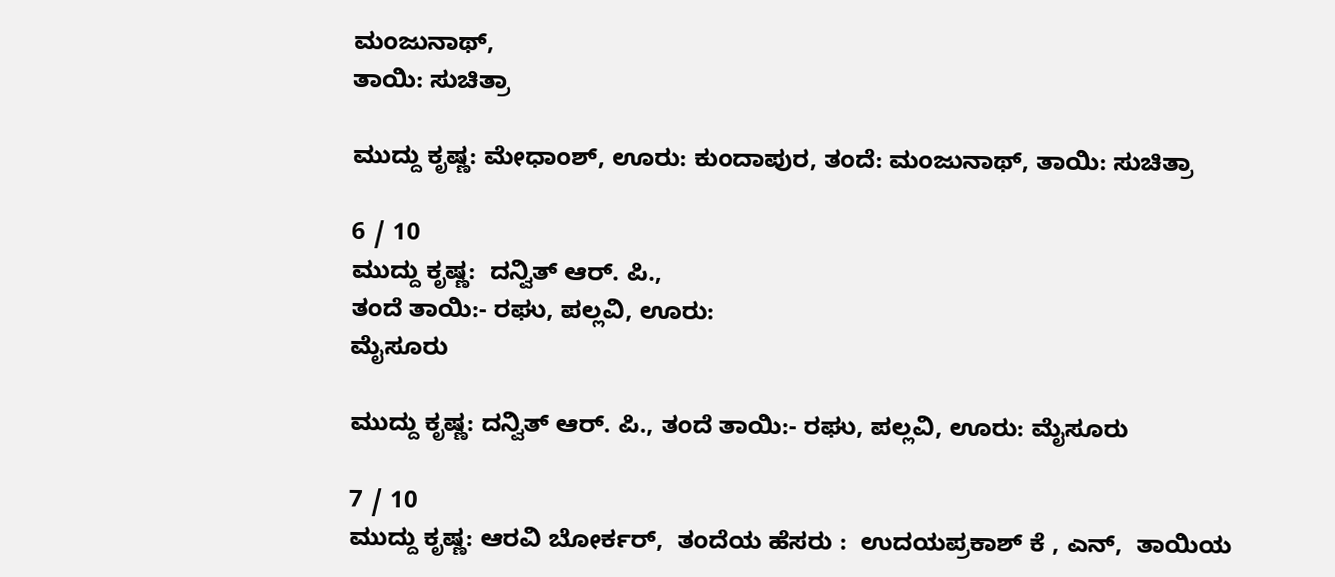ಮಂಜುನಾಥ್,
ತಾಯಿ: ಸುಚಿತ್ರಾ

ಮುದ್ದು ಕೃಷ್ಣ: ಮೇಧಾಂಶ್, ಊರು: ಕುಂದಾಪುರ, ತಂದೆ: ಮಂಜುನಾಥ್, ತಾಯಿ: ಸುಚಿತ್ರಾ

6 / 10
ಮುದ್ದು ಕೃಷ್ಣ:  ದನ್ವಿತ್ ಆರ್. ಪಿ.,
ತಂದೆ ತಾಯಿ:- ರಘು, ಪಲ್ಲವಿ, ಊರು:
ಮೈಸೂರು

ಮುದ್ದು ಕೃಷ್ಣ: ದನ್ವಿತ್ ಆರ್. ಪಿ., ತಂದೆ ತಾಯಿ:- ರಘು, ಪಲ್ಲವಿ, ಊರು: ಮೈಸೂರು

7 / 10
ಮುದ್ದು ಕೃಷ್ಣ: ಆರವಿ ಬೋರ್ಕರ್,  ತಂದೆಯ ಹೆಸರು :  ಉದಯಪ್ರಕಾಶ್ ಕೆ , ಎನ್,  ತಾಯಿಯ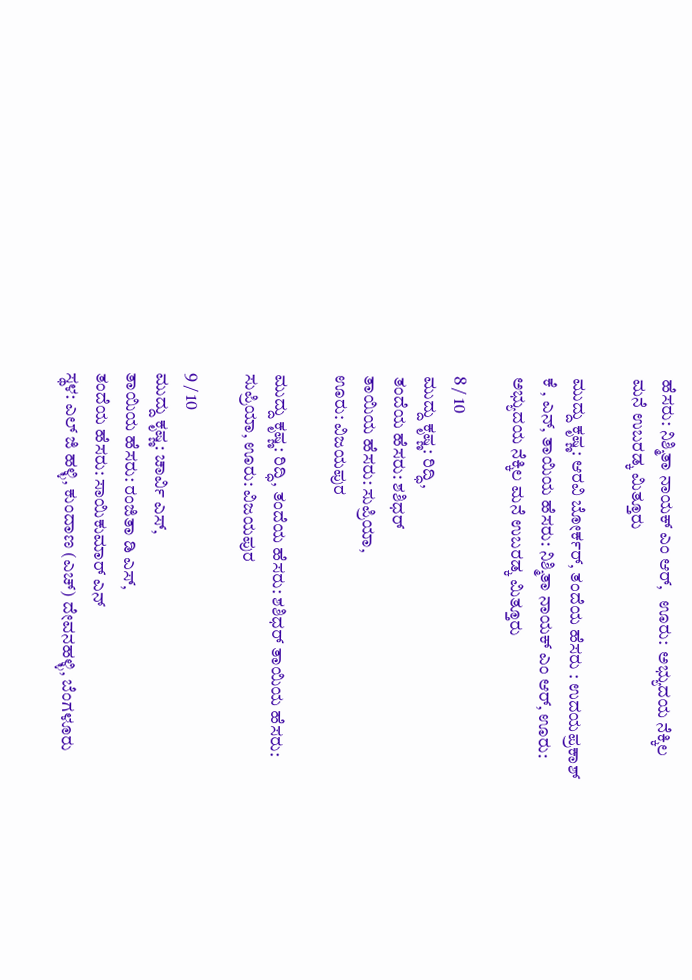ಹೆಸರು: ನಿಶ್ಮಿತಾ ನಾಯಕ್ ಎಂ ಆರ್,   ಊರು:  ಅಭ್ಯುದಯ ನೆಕ್ಕಿಲ ಮನೆ ಉಬರಡ್ಕ ಮಿತ್ತೂರು

ಮುದ್ದು ಕೃಷ್ಣ: ಆರವಿ ಬೋರ್ಕರ್, ತಂದೆಯ ಹೆಸರು : ಉದಯಪ್ರಕಾಶ್ ಕೆ , ಎನ್, ತಾಯಿಯ ಹೆಸರು: ನಿಶ್ಮಿತಾ ನಾಯಕ್ ಎಂ ಆರ್, ಊರು: ಅಭ್ಯುದಯ ನೆಕ್ಕಿಲ ಮನೆ ಉಬರಡ್ಕ ಮಿತ್ತೂರು

8 / 10
ಮುದ್ದು ಕೃಷ್ಣ: ರಿದ್ಧಿ,
ತಂದೆಯ ಹೆಸರು: ಶಶಿಧರ್
ತಾಯಿಯ ಹೆಸರು: ಸುಪ್ರಿಯಾ,
ಊರು: ವಿಜಯಪುರ

ಮುದ್ದು ಕೃಷ್ಣ: ರಿದ್ಧಿ, ತಂದೆಯ ಹೆಸರು: ಶಶಿಧರ್ ತಾಯಿಯ ಹೆಸರು: ಸುಪ್ರಿಯಾ, ಊರು: ವಿಜಯಪುರ

9 / 10
ಮುದ್ದು ಕೃಷ್ಣ: ಚಾರ್ವಿ ಎಸ್,
ತಾಯಿಯ ಹೆಸರು: ರಂಜಿತಾ ಡಿ ಎಸ್,
ತಂದೆಯ ಹೆಸರು: ಸಾಯಿಕುಮಾರ್ ಎನ್
ಸ್ಥಳ: ಎಲ್ ಜಿ ಹಳ್ಳಿ, ಕುಂದಾಣ (ಎಚ್) ದೇವನಹಳ್ಳಿ, ಬೆಂಗಳೂರು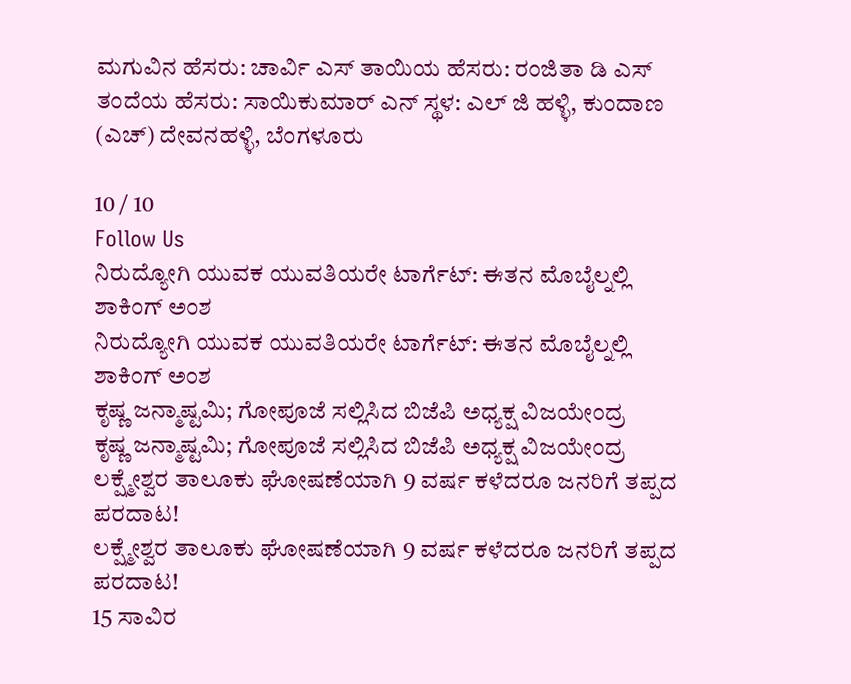ಮಗುವಿನ ಹೆಸರು: ಚಾರ್ವಿ ಎಸ್ ತಾಯಿಯ ಹೆಸರು: ರಂಜಿತಾ ಡಿ ಎಸ್ ತಂದೆಯ ಹೆಸರು: ಸಾಯಿಕುಮಾರ್ ಎನ್ ಸ್ಥಳ: ಎಲ್ ಜಿ ಹಳ್ಳಿ, ಕುಂದಾಣ (ಎಚ್) ದೇವನಹಳ್ಳಿ, ಬೆಂಗಳೂರು

10 / 10
Follow Us
ನಿರುದ್ಯೋಗಿ ಯುವಕ ಯುವತಿಯರೇ ಟಾರ್ಗೆಟ್: ಈತನ ಮೊಬೈಲ್ನಲ್ಲಿ ಶಾಕಿಂಗ್ ಅಂಶ
ನಿರುದ್ಯೋಗಿ ಯುವಕ ಯುವತಿಯರೇ ಟಾರ್ಗೆಟ್: ಈತನ ಮೊಬೈಲ್ನಲ್ಲಿ ಶಾಕಿಂಗ್ ಅಂಶ
ಕೃಷ್ಣ ಜನ್ಮಾಷ್ಟಮಿ; ಗೋಪೂಜೆ ಸಲ್ಲಿಸಿದ ಬಿಜೆಪಿ ಅಧ್ಯಕ್ಷ ವಿಜಯೇಂದ್ರ
ಕೃಷ್ಣ ಜನ್ಮಾಷ್ಟಮಿ; ಗೋಪೂಜೆ ಸಲ್ಲಿಸಿದ ಬಿಜೆಪಿ ಅಧ್ಯಕ್ಷ ವಿಜಯೇಂದ್ರ
ಲಕ್ಷ್ಮೇಶ್ವರ ತಾಲೂಕು ಘೋಷಣೆಯಾಗಿ 9 ವರ್ಷ ಕಳೆದರೂ ಜನರಿಗೆ ತಪ್ಪದ ಪರದಾಟ!
ಲಕ್ಷ್ಮೇಶ್ವರ ತಾಲೂಕು ಘೋಷಣೆಯಾಗಿ 9 ವರ್ಷ ಕಳೆದರೂ ಜನರಿಗೆ ತಪ್ಪದ ಪರದಾಟ!
15 ಸಾವಿರ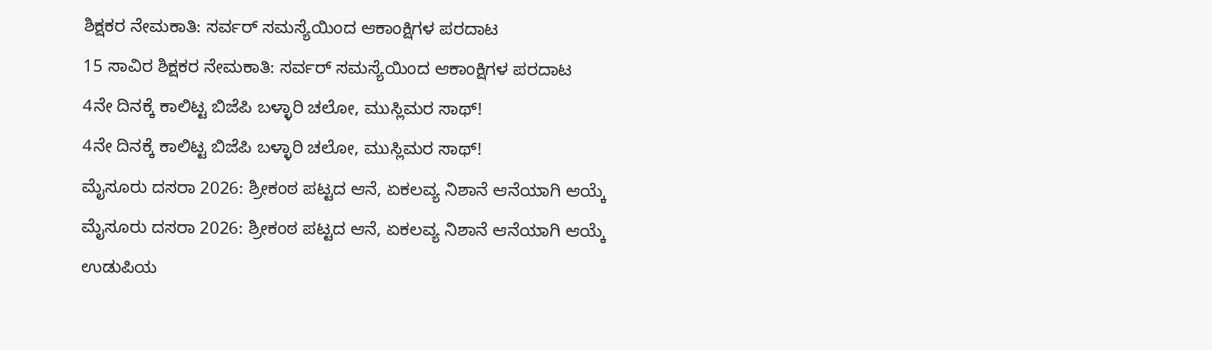ಶಿಕ್ಷಕರ ನೇಮಕಾತಿ: ಸರ್ವರ್ ಸಮಸ್ಯೆಯಿಂದ ಆಕಾಂಕ್ಷಿಗಳ ಪರದಾಟ
15 ಸಾವಿರ ಶಿಕ್ಷಕರ ನೇಮಕಾತಿ: ಸರ್ವರ್ ಸಮಸ್ಯೆಯಿಂದ ಆಕಾಂಕ್ಷಿಗಳ ಪರದಾಟ
4ನೇ ದಿನಕ್ಕೆ ಕಾಲಿಟ್ಟ ಬಿಜೆಪಿ ಬಳ್ಳಾರಿ ಚಲೋ, ಮುಸ್ಲಿಮರ ಸಾಥ್!
4ನೇ ದಿನಕ್ಕೆ ಕಾಲಿಟ್ಟ ಬಿಜೆಪಿ ಬಳ್ಳಾರಿ ಚಲೋ, ಮುಸ್ಲಿಮರ ಸಾಥ್!
ಮೈಸೂರು ದಸರಾ 2026: ಶ್ರೀಕಂಠ ಪಟ್ಟದ ಆನೆ, ಏಕಲವ್ಯ ನಿಶಾನೆ ಆನೆಯಾಗಿ ಆಯ್ಕೆ
ಮೈಸೂರು ದಸರಾ 2026: ಶ್ರೀಕಂಠ ಪಟ್ಟದ ಆನೆ, ಏಕಲವ್ಯ ನಿಶಾನೆ ಆನೆಯಾಗಿ ಆಯ್ಕೆ
ಉಡುಪಿಯ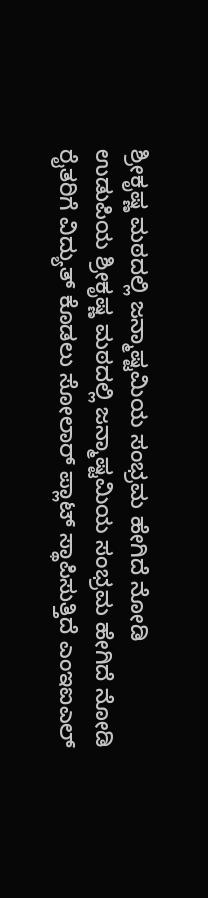ಶ್ರೀಕೃಷ್ಣ ಮಠದಲ್ಲಿ ಜನ್ಮಾಷ್ಟಮಿಯ ಸಂಭ್ರಮ ಹೇಗಿದೆ ನೋಡಿ
ಉಡುಪಿಯ ಶ್ರೀಕೃಷ್ಣ ಮಠದಲ್ಲಿ ಜನ್ಮಾಷ್ಟಮಿಯ ಸಂಭ್ರಮ ಹೇಗಿದೆ ನೋಡಿ
ರೈತರಿಗೆ ವಿದ್ಯುತ್ ಕೊಡಲು ಸೋಲಾರ್ ಪ್ಲಾಟ್ ಸ್ಥಾಪಿಸುತ್ತಿದೆ ಎಂಇಐಎಲ್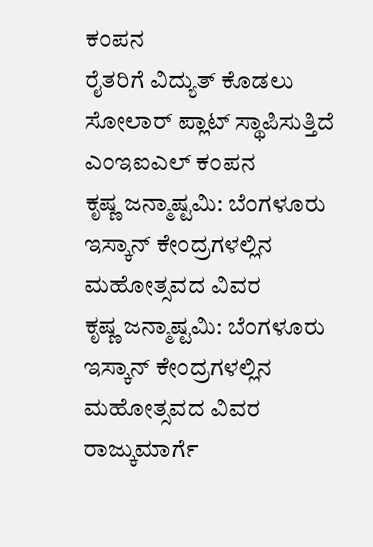ಕಂಪನ
ರೈತರಿಗೆ ವಿದ್ಯುತ್ ಕೊಡಲು ಸೋಲಾರ್ ಪ್ಲಾಟ್ ಸ್ಥಾಪಿಸುತ್ತಿದೆ ಎಂಇಐಎಲ್ ಕಂಪನ
ಕೃಷ್ಣ ಜನ್ಮಾಷ್ಟಮಿ: ಬೆಂಗಳೂರು ಇಸ್ಕಾನ್ ಕೇಂದ್ರಗಳಲ್ಲಿನ ಮಹೋತ್ಸವದ ವಿವರ
ಕೃಷ್ಣ ಜನ್ಮಾಷ್ಟಮಿ: ಬೆಂಗಳೂರು ಇಸ್ಕಾನ್ ಕೇಂದ್ರಗಳಲ್ಲಿನ ಮಹೋತ್ಸವದ ವಿವರ
ರಾಜ್ಕುಮಾರ್ಗೆ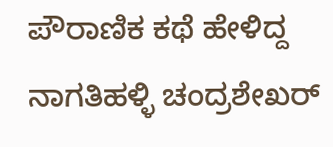ಪೌರಾಣಿಕ ಕಥೆ ಹೇಳಿದ್ದ ನಾಗತಿಹಳ್ಳಿ ಚಂದ್ರಶೇಖರ್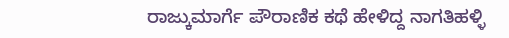ರಾಜ್ಕುಮಾರ್ಗೆ ಪೌರಾಣಿಕ ಕಥೆ ಹೇಳಿದ್ದ ನಾಗತಿಹಳ್ಳಿ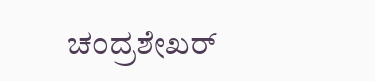ಚಂದ್ರಶೇಖರ್